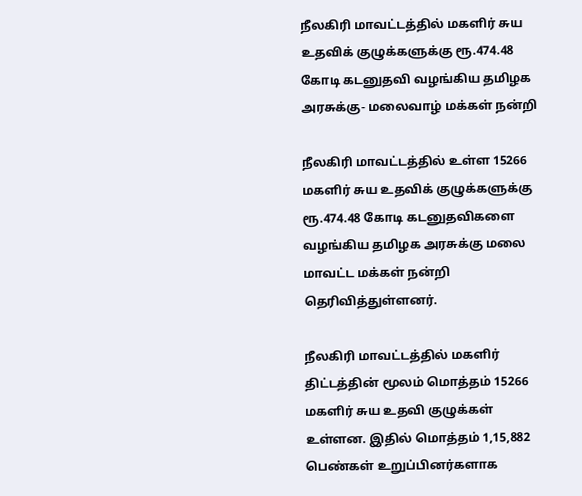நீலகிரி மாவட்டத்தில் மகளிர் சுய உதவிக் குழுக்களுக்கு ரூ.474.48 கோடி கடனுதவி வழங்கிய தமிழக அரசுக்கு- மலைவாழ் மக்கள் நன்றி

நீலகிரி மாவட்டத்தில் உள்ள 15266 மகளிர் சுய உதவிக் குழுக்களுக்கு ரூ.474.48 கோடி கடனுதவிகளை வழங்கிய தமிழக அரசுக்கு மலை மாவட்ட மக்கள் நன்றி தெரிவித்துள்ளனர்.

நீலகிரி மாவட்டத்தில் மகளிர் திட்டத்தின் மூலம் மொத்தம் 15266 மகளிர் சுய உதவி குழுக்கள் உள்ளன. இதில் மொத்தம் 1,15,882 பெண்கள் உறுப்பினர்களாக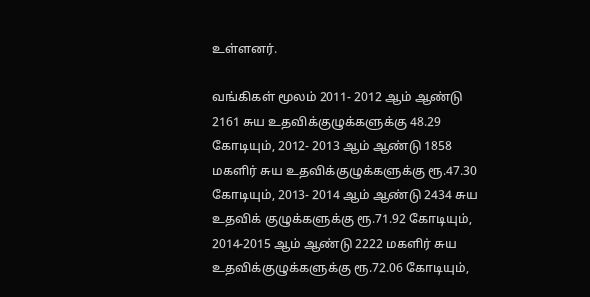உள்ளனர்.

வங்கிகள் மூலம் 2011- 2012 ஆம் ஆண்டு 2161 சுய உதவிக்குழுக்களுக்கு 48.29 கோடியும், 2012- 2013 ஆம் ஆண்டு 1858 மகளிர் சுய உதவிக்குழுக்களுக்கு ரூ.47.30 கோடியும், 2013- 2014 ஆம் ஆண்டு 2434 சுய உதவிக் குழுக்களுக்கு ரூ.71.92 கோடியும், 2014-2015 ஆம் ஆண்டு 2222 மகளிர் சுய உதவிக்குழுக்களுக்கு ரூ.72.06 கோடியும்,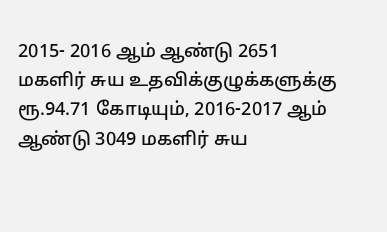2015- 2016 ஆம் ஆண்டு 2651 மகளிர் சுய உதவிக்குழுக்களுக்கு ரூ.94.71 கோடியும், 2016-2017 ஆம் ஆண்டு 3049 மகளிர் சுய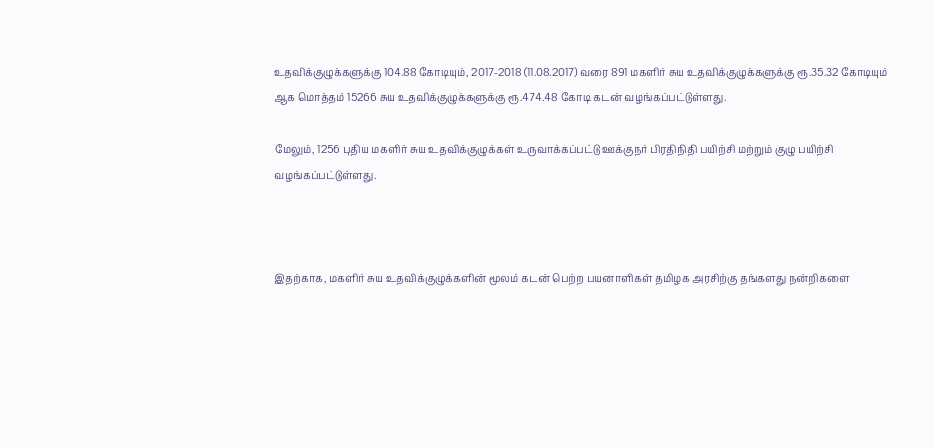உதவிக்குழுக்களுக்கு 104.88 கோடியும், 2017-2018 (11.08.2017) வரை 891 மகளிர் சுய உதவிக்குழுக்களுக்கு ரூ.35.32 கோடியும் ஆக மொத்தம் 15266 சுய உதவிக்குழுக்களுக்கு ரூ.474.48 கோடி கடன் வழங்கப்பட்டுள்ளது.

மேலும், 1256 புதிய மகளிர் சுய உதவிக்குழுக்கள் உருவாக்கப்பட்டு ஊக்குநர் பிரதிநிதி பயிற்சி மற்றும் குழு பயிற்சி வழங்கப்பட்டுள்ளது.



இதற்காக, மகளிர் சுய உதவிக்குழுக்களின் மூலம் கடன் பெற்ற பயனாளிகள் தமிழக அரசிற்கு தங்களது நன்றிகளை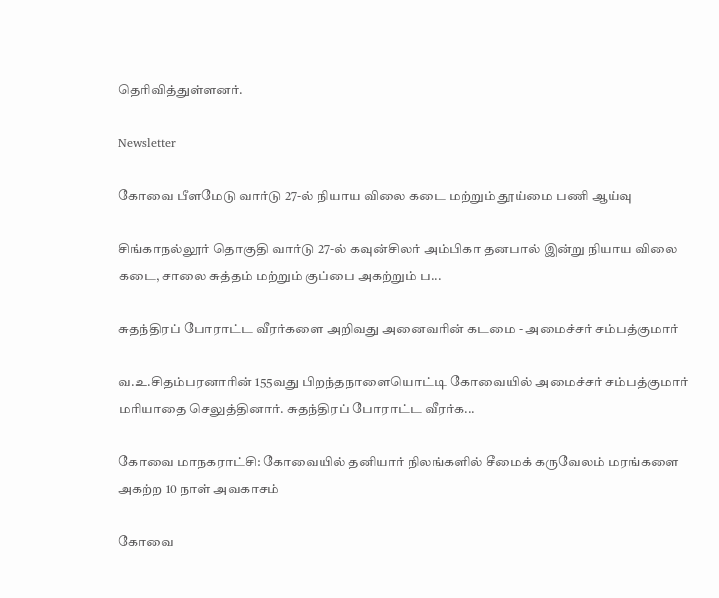தெரிவித்துள்ளனர்.

Newsletter

கோவை பீளமேடு வார்டு 27-ல் நியாய விலை கடை மற்றும் தூய்மை பணி ஆய்வு

சிங்காநல்லூர் தொகுதி வார்டு 27-ல் கவுன்சிலர் அம்பிகா தனபால் இன்று நியாய விலை கடை, சாலை சுத்தம் மற்றும் குப்பை அகற்றும் ப...

சுதந்திரப் போராட்ட வீரர்களை அறிவது அனைவரின் கடமை - அமைச்சர் சம்பத்குமார்

வ.உ.சிதம்பரனாரின் 155வது பிறந்தநாளையொட்டி கோவையில் அமைச்சர் சம்பத்குமார் மரியாதை செலுத்தினார். சுதந்திரப் போராட்ட வீரர்க...

கோவை மாநகராட்சி: கோவையில் தனியார் நிலங்களில் சீமைக் கருவேலம் மரங்களை அகற்ற 10 நாள் அவகாசம்

கோவை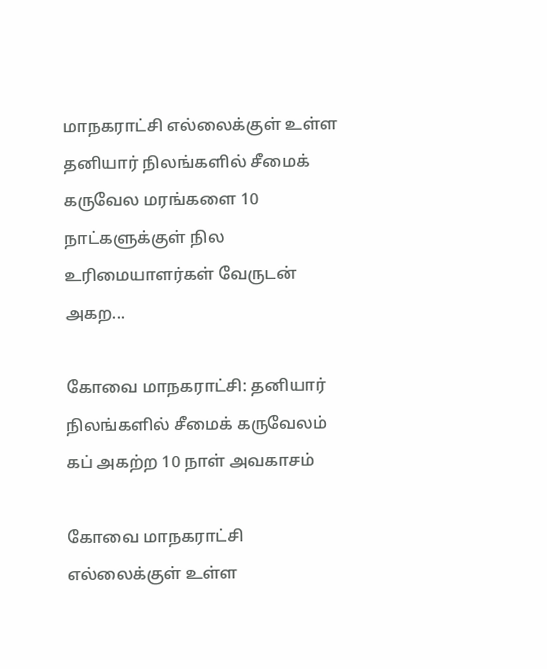மாநகராட்சி எல்லைக்குள் உள்ள தனியார் நிலங்களில் சீமைக் கருவேல மரங்களை 10 நாட்களுக்குள் நில உரிமையாளர்கள் வேருடன் அகற...

கோவை மாநகராட்சி: தனியார் நிலங்களில் சீமைக் கருவேலம் கப் அகற்ற 10 நாள் அவகாசம்

கோவை மாநகராட்சி எல்லைக்குள் உள்ள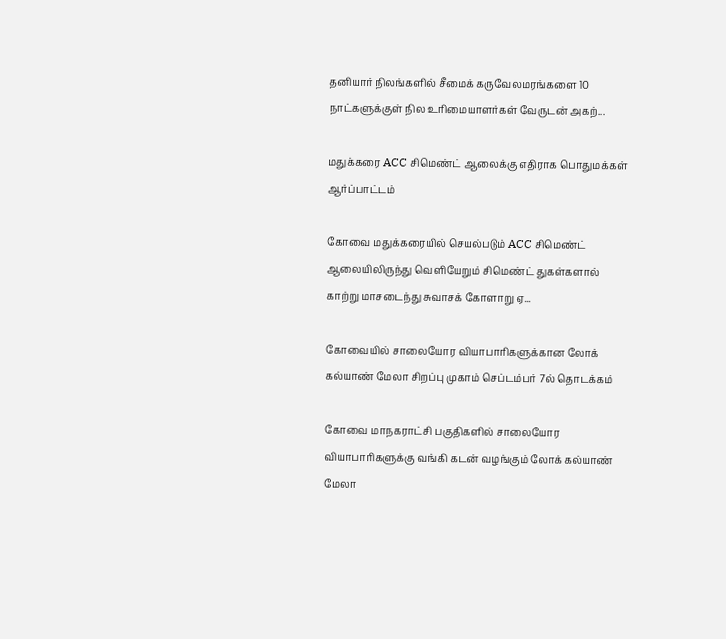தனியார் நிலங்களில் சீமைக் கருவேலமரங்களை 10 நாட்களுக்குள் நில உரிமையாளர்கள் வேருடன் அகற்...

மதுக்கரை ACC சிமெண்ட் ஆலைக்கு எதிராக பொதுமக்கள் ஆர்ப்பாட்டம்

கோவை மதுக்கரையில் செயல்படும் ACC சிமெண்ட் ஆலையிலிருந்து வெளியேறும் சிமெண்ட் துகள்களால் காற்று மாசடைந்து சுவாசக் கோளாறு ஏ...

கோவையில் சாலையோர வியாபாரிகளுக்கான லோக் கல்யாண் மேலா சிறப்பு முகாம் செப்டம்பர் 7ல் தொடக்கம்

கோவை மாநகராட்சி பகுதிகளில் சாலையோர வியாபாரிகளுக்கு வங்கி கடன் வழங்கும் லோக் கல்யாண் மேலா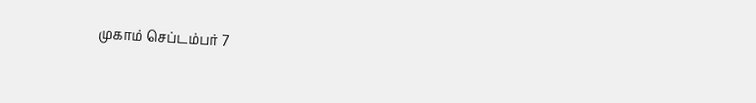முகாம் செப்டம்பர் 7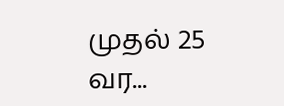முதல் 25 வர...